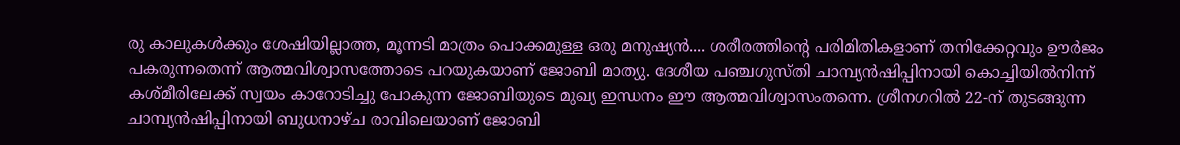രു കാലുകള്‍ക്കും ശേഷിയില്ലാത്ത, മൂന്നടി മാത്രം പൊക്കമുള്ള ഒരു മനുഷ്യന്‍.... ശരീരത്തിന്റെ പരിമിതികളാണ് തനിക്കേറ്റവും ഊര്‍ജം പകരുന്നതെന്ന് ആത്മവിശ്വാസത്തോടെ പറയുകയാണ് ജോബി മാത്യു. ദേശീയ പഞ്ചഗുസ്തി ചാമ്പ്യന്‍ഷിപ്പിനായി കൊച്ചിയില്‍നിന്ന് കശ്മീരിലേക്ക് സ്വയം കാറോടിച്ചു പോകുന്ന ജോബിയുടെ മുഖ്യ ഇന്ധനം ഈ ആത്മവിശ്വാസംതന്നെ. ശ്രീനഗറില്‍ 22-ന് തുടങ്ങുന്ന ചാമ്പ്യന്‍ഷിപ്പിനായി ബുധനാഴ്ച രാവിലെയാണ് ജോബി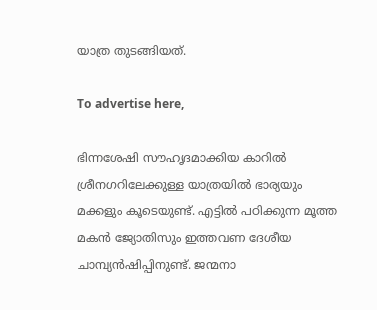യാത്ര തുടങ്ങിയത്.

To advertise here,

ഭിന്നശേഷി സൗഹൃദമാക്കിയ കാറില്‍ ശ്രീനഗറിലേക്കുള്ള യാത്രയില്‍ ഭാര്യയും മക്കളും കൂടെയുണ്ട്. എട്ടില്‍ പഠിക്കുന്ന മൂത്ത മകന്‍ ജ്യോതിസും ഇത്തവണ ദേശീയ ചാമ്പ്യന്‍ഷിപ്പിനുണ്ട്. ജന്മനാ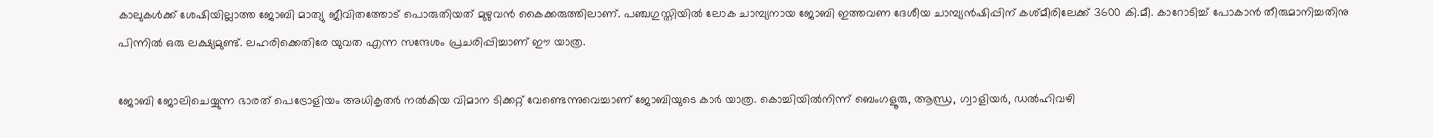കാലുകള്‍ക്ക് ശേഷിയില്ലാത്ത ജോബി മാത്യു ജീവിതത്തോട് പൊരുതിയത് മുഴുവന്‍ കൈക്കരുത്തിലാണ്. പഞ്ചഗുസ്തിയില്‍ ലോക ചാമ്പ്യനായ ജോബി ഇത്തവണ ദേശീയ ചാമ്പ്യന്‍ഷിപ്പിന് കശ്മീരിലേക്ക് 3600 കി.മീ. കാറോടിച്ച് പോകാന്‍ തീരുമാനിച്ചതിനു പിന്നില്‍ ഒരു ലക്ഷ്യമുണ്ട്. ലഹരിക്കെതിരേ യുവത എന്ന സന്ദേശം പ്രചരിപ്പിച്ചാണ് ഈ യാത്ര.

ജോബി ജോലിചെയ്യുന്ന ഭാരത് പെട്രോളിയം അധികൃതര്‍ നല്‍കിയ വിമാന ടിക്കറ്റ് വേണ്ടെന്നുവെച്ചാണ് ജോബിയുടെ കാര്‍ യാത്ര. കൊച്ചിയില്‍നിന്ന് ബെംഗളൂരു, ആന്ധ്ര, ഗ്വാളിയര്‍, ഡല്‍ഹിവഴി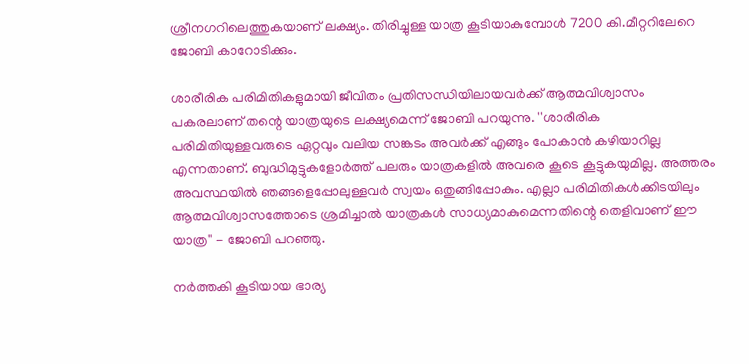ശ്രീനഗറിലെത്തുകയാണ് ലക്ഷ്യം. തിരിച്ചുള്ള യാത്ര കൂടിയാകുമ്പോള്‍ 7200 കി.മീറ്ററിലേറെ ജോബി കാറോടിക്കും.

ശാരീരിക പരിമിതികളുമായി ജീവിതം പ്രതിസന്ധിയിലായവര്‍ക്ക് ആത്മവിശ്വാസം പകരലാണ് തന്റെ യാത്രയുടെ ലക്ഷ്യമെന്ന് ജോബി പറയുന്നു. ''ശാരീരിക പരിമിതിയുള്ളവരുടെ ഏറ്റവും വലിയ സങ്കടം അവര്‍ക്ക് എങ്ങും പോകാന്‍ കഴിയാറില്ല എന്നതാണ്. ബുദ്ധിമുട്ടുകളോര്‍ത്ത് പലരും യാത്രകളില്‍ അവരെ കൂടെ കൂട്ടുകയുമില്ല. അത്തരം അവസ്ഥയില്‍ ഞങ്ങളെപ്പോലുള്ളവര്‍ സ്വയം ഒതുങ്ങിപ്പോകും. എല്ലാ പരിമിതികള്‍ക്കിടയിലും ആത്മവിശ്വാസത്തോടെ ശ്രമിച്ചാല്‍ യാത്രകള്‍ സാധ്യമാകുമെന്നതിന്റെ തെളിവാണ് ഈ യാത്ര'' - ജോബി പറഞ്ഞു.

നര്‍ത്തകി കൂടിയായ ഭാര്യ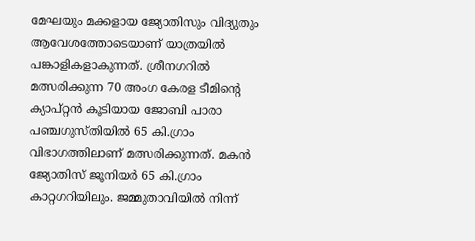മേഘയും മക്കളായ ജ്യോതിസും വിദ്യുതും ആവേശത്തോടെയാണ് യാത്രയില്‍ പങ്കാളികളാകുന്നത്. ശ്രീനഗറില്‍ മത്സരിക്കുന്ന 70 അംഗ കേരള ടീമിന്റെ ക്യാപ്റ്റന്‍ കൂടിയായ ജോബി പാരാ പഞ്ചഗുസ്തിയില്‍ 65 കി.ഗ്രാം വിഭാഗത്തിലാണ് മത്സരിക്കുന്നത്. മകന്‍ ജ്യോതിസ് ജൂനിയര്‍ 65 കി.ഗ്രാം കാറ്റഗറിയിലും. ജമ്മുതാവിയില്‍ നിന്ന്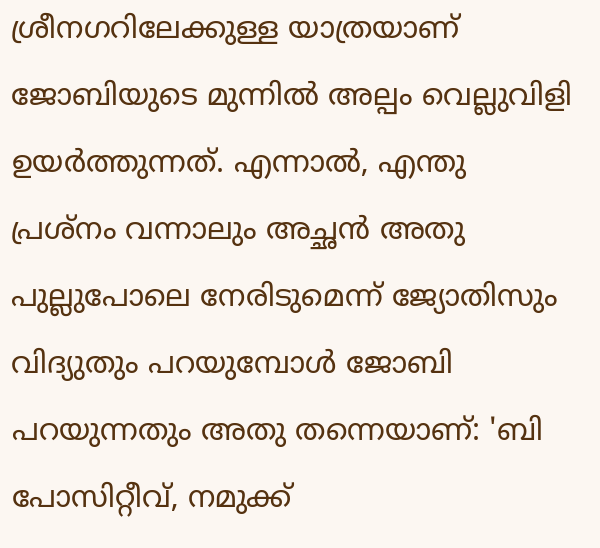ശ്രീനഗറിലേക്കുള്ള യാത്രയാണ് ജോബിയുടെ മുന്നില്‍ അല്പം വെല്ലുവിളി ഉയര്‍ത്തുന്നത്. എന്നാല്‍, എന്തു പ്രശ്‌നം വന്നാലും അച്ഛന്‍ അതു പുല്ലുപോലെ നേരിടുമെന്ന് ജ്യോതിസും വിദ്യുതും പറയുമ്പോള്‍ ജോബി പറയുന്നതും അതു തന്നെയാണ്: 'ബി പോസിറ്റീവ്, നമുക്ക്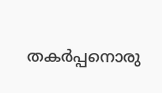തകര്‍പ്പനൊരു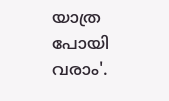യാത്ര പോയി വരാം'.